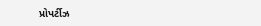પ્રોપર્ટીઝ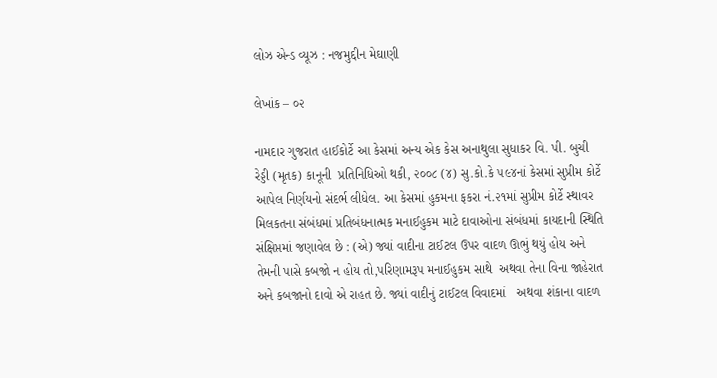લોઝ એન્ડ વ્યૂઝ : નજમુદ્દીન મેઘાણી

લેખાંક – ૦૨

નામદાર ગુજરાત હાઈકોર્ટે આ કેસમાં અન્ય એક કેસ અનાથુલા સુધાકર વિ. પી. બુચી રેડ્ડી (મૃતક) કાનૂની  પ્રતિનિધિઓ થકી, ૨૦૦૮ (૪) સુ.કો.કે ૫૯૪નાં કેસમાં સુપ્રીમ કોર્ટે આપેલ નિર્ણયનો સંદર્ભ લીધેલ. આ કેસમાં હુકમના ફકરા નં.૨૧માં સુપ્રીમ કોર્ટે સ્થાવર મિલકતના સંબંધમાં પ્રતિબંધનાત્મક મનાઈહુકમ માટે દાવાઓના સંબંધમાં કાયદાની સ્થિતિ સંક્ષિપ્તમાં જણાવેલ છે : (એ) જ્યાં વાદીના ટાઈટલ ઉપર વાદળ ઊભું થયું હોય અને તેમની પાસે કબજો ન હોય તો,પરિણામરૂપ મનાઈહુકમ સાથે  અથવા તેના વિના જાહેરાત અને કબજાનો દાવો એ રાહત છે. જ્યાં વાદીનું ટાઈટલ વિવાદમાં   અથવા શંકાના વાદળ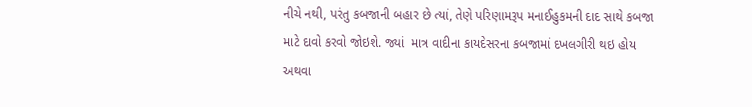નીચે નથી, પરંતુ કબજાની બહાર છે ત્યાં, તેણે પરિણામરૂપ મનાઈહુકમની દાદ સાથે કબજા માટે દાવો કરવો જોઇશે. જ્યાં  માત્ર વાદીના કાયદેસરના કબજામાં દખલગીરી થઇ હોય અથવા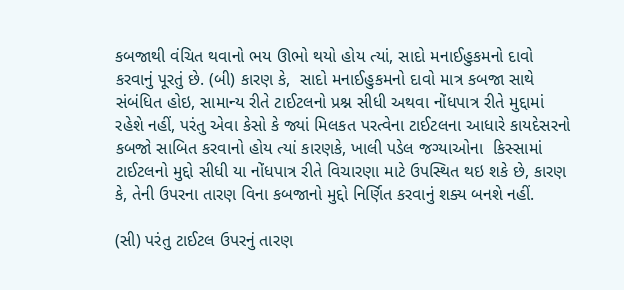કબજાથી વંચિત થવાનો ભય ઊભો થયો હોય ત્યાં, સાદો મનાઈહુકમનો દાવો કરવાનું પૂરતું છે. (બી) કારણ કે,  સાદો મનાઈહુકમનો દાવો માત્ર કબજા સાથે સંબંધિત હોઇ, સામાન્ય રીતે ટાઈટલનો પ્રશ્ન સીધી અથવા નોંધપાત્ર રીતે મુદ્દામાં રહેશે નહીં, પરંતુ એવા કેસો કે જ્યાં મિલકત પરત્વેના ટાઈટલના આધારે કાયદેસરનો કબજો સાબિત કરવાનો હોય ત્યાં કારણકે, ખાલી પડેલ જગ્યાઓના  કિસ્સામાં ટાઈટલનો મુદ્દો સીધી યા નોંધપાત્ર રીતે વિચારણા માટે ઉપસ્થિત થઇ શકે છે, કારણ કે, તેની ઉપરના તારણ વિના કબજાનો મુદ્દો નિર્ણિત કરવાનું શક્ય બનશે નહીં.

(સી) પરંતુ ટાઈટલ ઉપરનું તારણ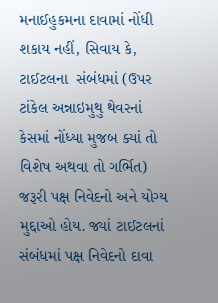મનાઈહુકમના દાવામાં નોંધી શકાય નહીં, સિવાય કે, ટાઈટલના  સંબંધમાં (ઉપર ટાંકેલ અન્નાઇમુથુ થેવરનાં  કેસમાં નોંધ્યા મુજબ ક્યાં તો વિશેષ અથવા તો ગર્ભિત) જરૂરી પક્ષ નિવેદનો અને યોગ્ય મુદ્દાઓ હોય. જ્યાં ટાઈટલનાં સંબંધમાં પક્ષ નિવેદનો દાવા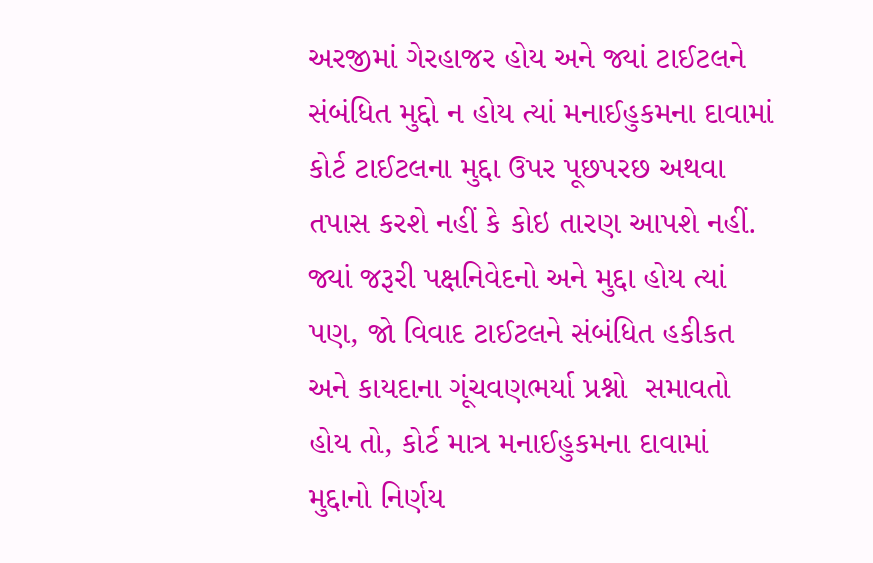અરજીમાં ગેરહાજર હોય અને જ્યાં ટાઈટલને સંબંધિત મુદ્દો ન હોય ત્યાં મનાઈહુકમના દાવામાં કોર્ટ ટાઈટલના મુદ્દા ઉપર પૂછપરછ અથવા તપાસ કરશે નહીં કે કોઇ તારણ આપશે નહીં. જ્યાં જરૂરી પક્ષનિવેદનો અને મુદ્દા હોય ત્યાં પણ, જો વિવાદ ટાઈટલને સંબંધિત હકીકત અને કાયદાના ગૂંચવણભર્યા પ્રશ્નો  સમાવતો હોય તો, કોર્ટ માત્ર મનાઈહુકમના દાવામાં મુદ્દાનો નિર્ણય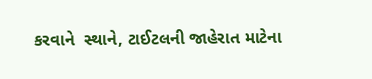કરવાને  સ્થાને, ટાઈટલની જાહેરાત માટેના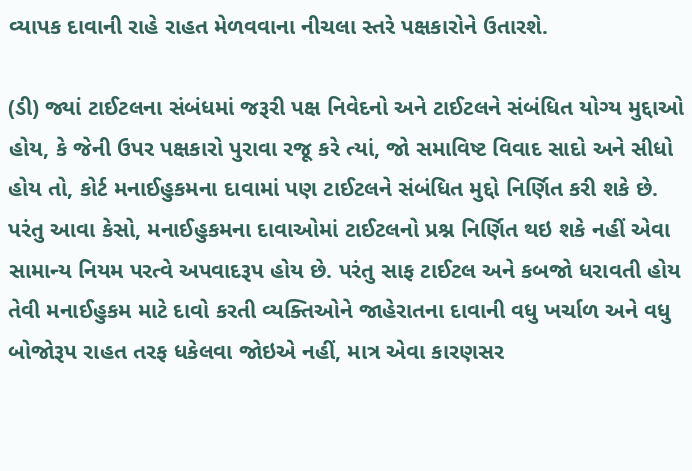વ્યાપક દાવાની રાહે રાહત મેળવવાના નીચલા સ્તરે પક્ષકારોને ઉતારશે.

(ડી) જ્યાં ટાઈટલના સંબંધમાં જરૂરી પક્ષ નિવેદનો અને ટાઈટલને સંબંધિત યોગ્ય મુદ્દાઓ હોય, કે જેની ઉપર પક્ષકારો પુરાવા રજૂ કરે ત્યાં, જો સમાવિષ્ટ વિવાદ સાદો અને સીધો હોય તો, કોર્ટ મનાઈહુકમના દાવામાં પણ ટાઈટલને સંબંધિત મુદ્દો નિર્ણિત કરી શકે છે. પરંતુ આવા કેસો, મનાઈહુકમના દાવાઓમાં ટાઈટલનો પ્રશ્ન નિર્ણિત થઇ શકે નહીં એવા સામાન્ય નિયમ પરત્વે અપવાદરૂપ હોય છે. પરંતુ સાફ ટાઈટલ અને કબજો ધરાવતી હોય તેવી મનાઈહુકમ માટે દાવો કરતી વ્યક્તિઓને જાહેરાતના દાવાની વધુ ખર્ચાળ અને વધુ બોજોરૂપ રાહત તરફ ધકેલવા જોઇએ નહીં, માત્ર એવા કારણસર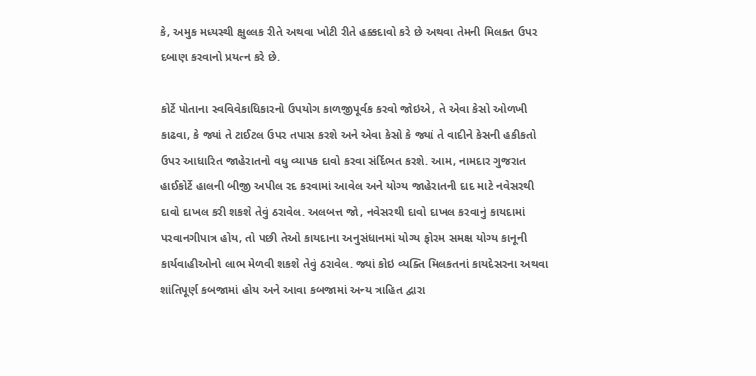કે, અમુક મધ્યસ્થી ક્ષુલ્લક રીતે અથવા ખોટી રીતે હક્કદાવો કરે છે અથવા તેમની મિલકત ઉપર દબાણ કરવાનો પ્રયત્ન કરે છે.

કોર્ટે પોતાના સ્વવિવેકાધિકારનો ઉપયોગ કાળજીપૂર્વક કરવો જોઇએ, તે એવા કેસો ઓળખી કાઢવા, કે જ્યાં તે ટાઈટલ ઉપર તપાસ કરશે અને એવા કેસો કે જ્યાં તે વાદીને કેસની હકીકતો ઉપર આધારિત જાહેરાતનો વધુ વ્યાપક દાવો કરવા સંર્દિભત કરશે. આમ, નામદાર ગુજરાત હાઈકોર્ટે હાલની બીજી અપીલ રદ કરવામાં આવેલ અને યોગ્ય જાહેરાતની દાદ માટે નવેસરથી દાવો દાખલ કરી શકશે તેવું ઠરાવેલ. અલબત્ત જો, નવેસરથી દાવો દાખલ કરવાનું કાયદામાં પરવાનગીપાત્ર હોય, તો પછી તેઓ કાયદાના અનુસંધાનમાં યોગ્ય ફોરમ સમક્ષ યોગ્ય કાનૂની  કાર્યવાહીઓનો લાભ મેળવી શકશે તેવું ઠરાવેલ. જ્યાં કોઇ વ્યક્તિ મિલકતનાં કાયદેસરના અથવા શાંતિપૂર્ણ કબજામાં હોય અને આવા કબજામાં અન્ય ત્રાહિત દ્વારા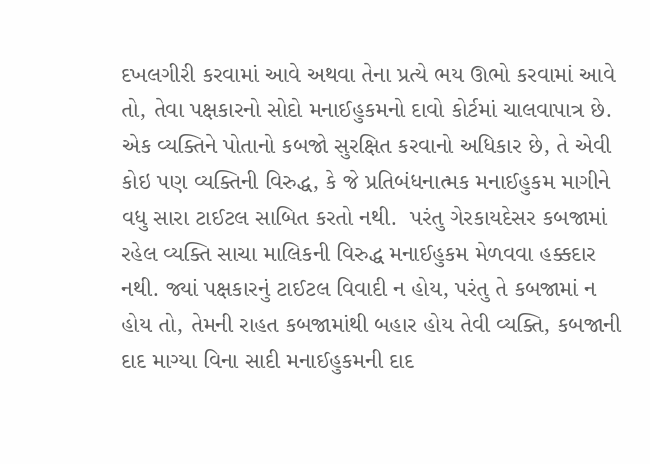દખલગીરી કરવામાં આવે અથવા તેના પ્રત્યે ભય ઊભો કરવામાં આવે તો, તેવા પક્ષકારનો સોદો મનાઈહુકમનો દાવો કોર્ટમાં ચાલવાપાત્ર છે. એક વ્યક્તિને પોતાનો કબજો સુરક્ષિત કરવાનો અધિકાર છે, તે એવી કોઇ પણ વ્યક્તિની વિરુદ્ધ, કે જે પ્રતિબંધનાત્મક મનાઈહુકમ માગીને વધુ સારા ટાઈટલ સાબિત કરતો નથી.  પરંતુ ગેરકાયદેસર કબજામાં રહેલ વ્યક્તિ સાચા માલિકની વિરુદ્ધ મનાઈહુકમ મેળવવા હક્કદાર નથી. જ્યાં પક્ષકારનું ટાઈટલ વિવાદી ન હોય, પરંતુ તે કબજામાં ન હોય તો, તેમની રાહત કબજામાંથી બહાર હોય તેવી વ્યક્તિ, કબજાની દાદ માગ્યા વિના સાદી મનાઈહુકમની દાદ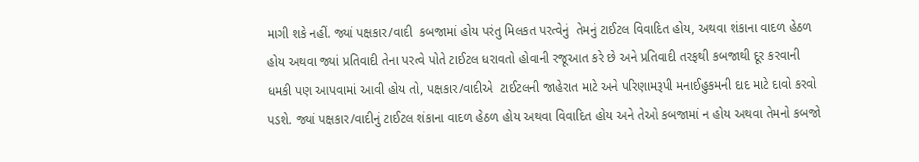માગી શકે નહીં. જ્યાં પક્ષકાર/વાદી  કબજામાં હોય પરંતુ મિલકત પરત્વેનું  તેમનું ટાઈટલ વિવાદિત હોય, અથવા શંકાના વાદળ હેઠળ હોય અથવા જ્યાં પ્રતિવાદી તેના પરત્વે પોતે ટાઈટલ ધરાવતો હોવાની રજૂઆત કરે છે અને પ્રતિવાદી તરફથી કબજાથી દૂર કરવાની ધમકી પણ આપવામાં આવી હોય તો, પક્ષકાર/વાદીએ  ટાઈટલની જાહેરાત માટે અને પરિણામરૂપી મનાઈહુકમની દાદ માટે દાવો કરવો પડશે. જ્યાં પક્ષકાર/વાદીનું ટાઈટલ શંકાના વાદળ હેઠળ હોય અથવા વિવાદિત હોય અને તેઓ કબજામાં ન હોય અથવા તેમનો કબજો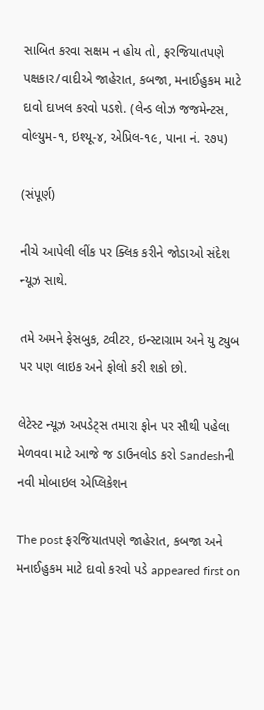સાબિત કરવા સક્ષમ ન હોય તો, ફરજિયાતપણે પક્ષકાર/વાદીએ જાહેરાત, કબજા, મનાઈહુકમ માટે દાવો દાખલ કરવો પડશે. (લેન્ડ લોઝ જજમેન્ટસ, વોલ્યુમ-૧, ઇશ્યૂ-૪, એપ્રિલ-૧૯, પાના નં. ૨૭૫)

(સંપૂર્ણ)

નીચે આપેલી લીંક પર ક્લિક કરીને જોડાઓ સંદેશ ન્યૂઝ સાથે.

તમે અમને ફેસબુક, ટ્વીટર, ઇન્સ્ટાગ્રામ અને યુ ટ્યુબ પર પણ લાઇક અને ફોલો કરી શકો છો.

લેટેસ્ટ ન્યૂઝ અપડેટ્સ તમારા ફોન પર સૌથી પહેલા મેળવવા માટે આજે જ ડાઉનલોડ કરો Sandeshની નવી મોબાઇલ એપ્લિકેશન

The post ફરજિયાતપણે જાહેરાત, કબજા અને મનાઈહુકમ માટે દાવો કરવો પડે appeared first on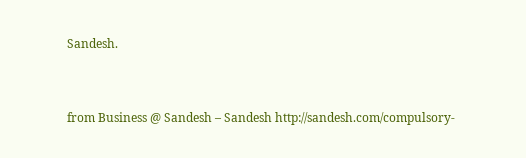Sandesh.



from Business @ Sandesh – Sandesh http://sandesh.com/compulsory-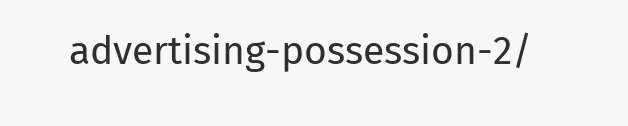advertising-possession-2/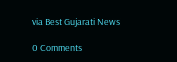via Best Gujarati News

0 Comments